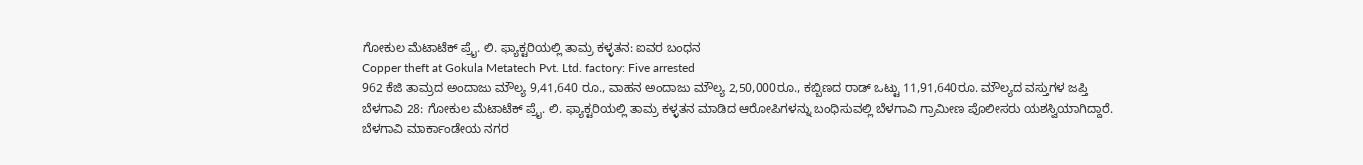ಗೋಕುಲ ಮೆಟಾಟೆಕ್ ಪ್ರೈ. ಲಿ. ಫ್ಯಾಕ್ಟರಿಯಲ್ಲಿ ತಾಮ್ರ ಕಳ್ಳತನ: ಐವರ ಬಂಧನ
Copper theft at Gokula Metatech Pvt. Ltd. factory: Five arrested
962 ಕೆಜಿ ತಾಮ್ರದ ಅಂದಾಜು ಮೌಲ್ಯ 9,41,640 ರೂ., ವಾಹನ ಅಂದಾಜು ಮೌಲ್ಯ 2,50,000ರೂ., ಕಬ್ಬಿಣದ ರಾಡ್ ಒಟ್ಟು 11,91,640ರೂ. ಮೌಲ್ಯದ ವಸ್ತುಗಳ ಜಪ್ತಿ
ಬೆಳಗಾವಿ 28: ಗೋಕುಲ ಮೆಟಾಟೆಕ್ ಪ್ರೈ. ಲಿ. ಫ್ಯಾಕ್ಟರಿಯಲ್ಲಿ ತಾಮ್ರ ಕಳ್ಳತನ ಮಾಡಿದ ಆರೋಪಿಗಳನ್ನು ಬಂಧಿಸುವಲ್ಲಿ ಬೆಳಗಾವಿ ಗ್ರಾಮೀಣ ಪೊಲೀಸರು ಯಶಸ್ವಿಯಾಗಿದ್ದಾರೆ.
ಬೆಳಗಾವಿ ಮಾರ್ಕಾಂಡೇಯ ನಗರ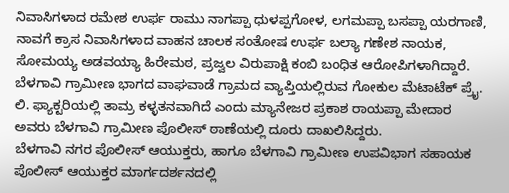ನಿವಾಸಿಗಳಾದ ರಮೇಶ ಉರ್ಫ ರಾಮು ನಾಗಪ್ಪಾ ಧುಳಪ್ಪಗೋಳ, ಲಗಮಪ್ಪಾ ಬಸಪ್ಪಾ ಯರಗಾಣಿ, ನಾವಗೆ ಕ್ರಾಸ ನಿವಾಸಿಗಳಾದ ವಾಹನ ಚಾಲಕ ಸಂತೋಷ ಉರ್ಫ ಬಲ್ಯಾ ಗಣೇಶ ನಾಯಕ, ಸೋಮಯ್ಯ ಅಡವಯ್ಯಾ ಹಿರೇಮಠ, ಪ್ರಜ್ವಲ ವಿರುಪಾಕ್ಷಿ ಕಂಬಿ ಬಂಧಿತ ಆರೋಪಿಗಳಾಗಿದ್ದಾರೆ.
ಬೆಳಗಾವಿ ಗ್ರಾಮೀಣ ಭಾಗದ ವಾಘವಾಡೆ ಗ್ರಾಮದ ವ್ಯಾಪ್ತಿಯಲ್ಲಿರುವ ಗೋಕುಲ ಮೆಟಾಟೆಕ್ ಪ್ರೈ. ಲಿ. ಫ್ಯಾಕ್ಟರಿಯಲ್ಲಿ ತಾಮ್ರ ಕಳ್ಳತನವಾಗಿದೆ ಎಂದು ಮ್ಯಾನೇಜರ ಪ್ರಕಾಶ ರಾಯಪ್ಪಾ ಮೇದಾರ ಅವರು ಬೆಳಗಾವಿ ಗ್ರಾಮೀಣ ಪೊಲೀಸ್ ಠಾಣೆಯಲ್ಲಿ ದೂರು ದಾಖಲಿಸಿದ್ದರು.
ಬೆಳಗಾವಿ ನಗರ ಪೊಲೀಸ್ ಆಯುಕ್ತರು, ಹಾಗೂ ಬೆಳಗಾವಿ ಗ್ರಾಮೀಣ ಉಪವಿಭಾಗ ಸಹಾಯಕ ಪೊಲೀಸ್ ಆಯುಕ್ತರ ಮಾರ್ಗದರ್ಶನದಲ್ಲಿ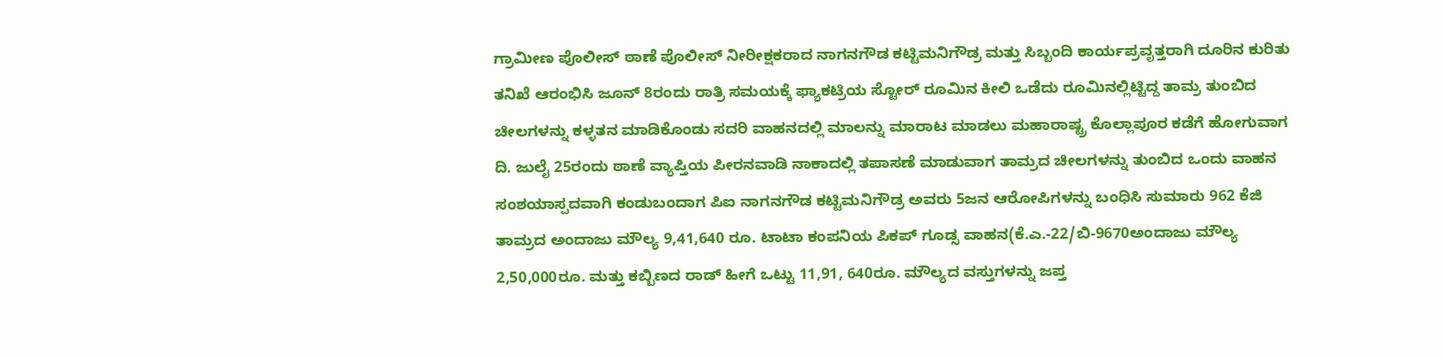ಗ್ರಾಮೀಣ ಪೊಲೀಸ್ ಠಾಣೆ ಪೊಲೀಸ್ ನೀರೀಕ್ಷಕರಾದ ನಾಗನಗೌಡ ಕಟ್ಟಿಮನಿಗೌಡ್ರ ಮತ್ತು ಸಿಬ್ಬಂದಿ ಕಾರ್ಯಪ್ರವೃತ್ತರಾಗಿ ದೂರಿನ ಕುರಿತು ತನಿಖೆ ಆರಂಭಿಸಿ ಜೂನ್ 8ರಂದು ರಾತ್ರಿ ಸಮಯಕ್ಕೆ ಫ್ಯಾಕಟ್ರಿಯ ಸ್ಟೋರ್ ರೂಮಿನ ಕೀಲಿ ಒಡೆದು ರೂಮಿನಲ್ಲಿಟ್ಟಿದ್ದ ತಾಮ್ರ ತುಂಬಿದ ಚೀಲಗಳನ್ನು ಕಳ್ಳತನ ಮಾಡಿಕೊಂಡು ಸದರಿ ವಾಹನದಲ್ಲಿ ಮಾಲನ್ನು ಮಾರಾಟ ಮಾಡಲು ಮಹಾರಾಷ್ಟ್ರ ಕೊಲ್ಲಾಪೂರ ಕಡೆಗೆ ಹೋಗುವಾಗ ದಿ. ಜುಲೈ 25ರಂದು ಠಾಣೆ ವ್ಯಾಪ್ತಿಯ ಪೀರನವಾಡಿ ನಾಕಾದಲ್ಲಿ ತಪಾಸಣೆ ಮಾಡುವಾಗ ತಾಮ್ರದ ಚೀಲಗಳನ್ನು ತುಂಬಿದ ಒಂದು ವಾಹನ ಸಂಶಯಾಸ್ಪದವಾಗಿ ಕಂಡುಬಂದಾಗ ಪಿಐ ನಾಗನಗೌಡ ಕಟ್ಟಿಮನಿಗೌಡ್ರ ಅವರು 5ಜನ ಆರೋಪಿಗಳನ್ನು ಬಂಧಿಸಿ ಸುಮಾರು 962 ಕೆಜಿ ತಾಮ್ರದ ಅಂದಾಜು ಮೌಲ್ಯ 9,41,640 ರೂ. ಟಾಟಾ ಕಂಪನಿಯ ಪಿಕಪ್ ಗೂಡ್ಸ ವಾಹನ(ಕೆ.ಎ.-22/ಬಿ-9670ಅಂದಾಜು ಮೌಲ್ಯ 2,50,000ರೂ. ಮತ್ತು ಕಬ್ಬಿಣದ ರಾಡ್ ಹೀಗೆ ಒಟ್ಟು 11,91, 640ರೂ. ಮೌಲ್ಯದ ವಸ್ತುಗಳನ್ನು ಜಪ್ತ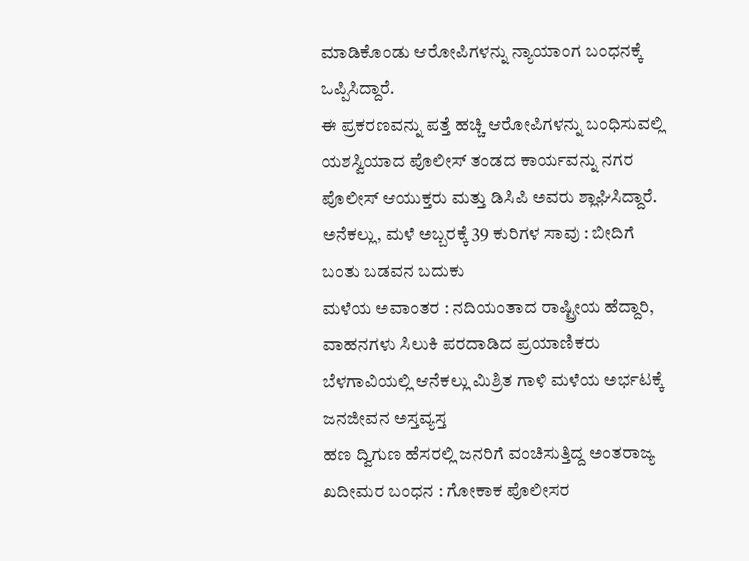ಮಾಡಿಕೊಂಡು ಆರೋಪಿಗಳನ್ನು ನ್ಯಾಯಾಂಗ ಬಂಧನಕ್ಕೆ ಒಪ್ಪಿಸಿದ್ದಾರೆ.
ಈ ಪ್ರಕರಣವನ್ನು ಪತ್ತೆ ಹಚ್ಚಿ ಆರೋಪಿಗಳನ್ನು ಬಂಧಿಸುವಲ್ಲಿ ಯಶಸ್ವಿಯಾದ ಪೊಲೀಸ್ ತಂಡದ ಕಾರ್ಯವನ್ನು ನಗರ ಪೊಲೀಸ್ ಆಯುಕ್ತರು ಮತ್ತು ಡಿಸಿಪಿ ಅವರು ಶ್ಲಾಘಿಸಿದ್ದಾರೆ.
ಅನೆಕಲ್ಲು, ಮಳೆ ಅಬ್ಬರಕ್ಕೆ 39 ಕುರಿಗಳ ಸಾವು : ಬೀದಿಗೆ ಬಂತು ಬಡವನ ಬದುಕು
ಮಳೆಯ ಅವಾಂತರ : ನದಿಯಂತಾದ ರಾಷ್ಟ್ರೀಯ ಹೆದ್ದಾರಿ, ವಾಹನಗಳು ಸಿಲುಕಿ ಪರದಾಡಿದ ಪ್ರಯಾಣಿಕರು
ಬೆಳಗಾವಿಯಲ್ಲಿ ಆನೆಕಲ್ಲು ಮಿಶ್ರಿತ ಗಾಳಿ ಮಳೆಯ ಅರ್ಭಟಕ್ಕೆ ಜನಜೀವನ ಅಸ್ತವ್ಯಸ್ತ
ಹಣ ದ್ವಿಗುಣ ಹೆಸರಲ್ಲಿ ಜನರಿಗೆ ವಂಚಿಸುತ್ತಿದ್ದ ಅಂತರಾಜ್ಯ ಖದೀಮರ ಬಂಧನ : ಗೋಕಾಕ ಪೊಲೀಸರ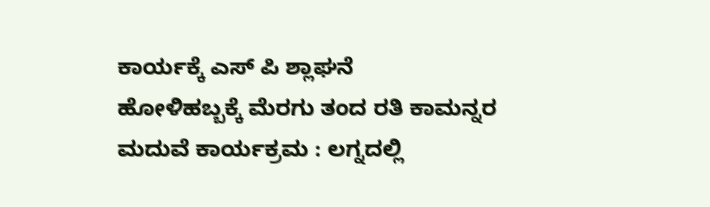ಕಾರ್ಯಕ್ಕೆ ಎಸ್ ಪಿ ಶ್ಲಾಘನೆ
ಹೋಳಿಹಬ್ಬಕ್ಕೆ ಮೆರಗು ತಂದ ರತಿ ಕಾಮನ್ನರ ಮದುವೆ ಕಾರ್ಯಕ್ರಮ : ಲಗ್ನದಲ್ಲಿ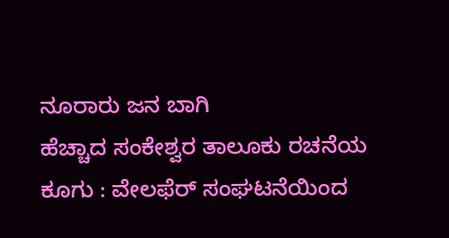ನೂರಾರು ಜನ ಬಾಗಿ
ಹೆಚ್ಚಾದ ಸಂಕೇಶ್ವರ ತಾಲೂಕು ರಚನೆಯ ಕೂಗು : ವೇಲಫೆರ್ ಸಂಘಟನೆಯಿಂದ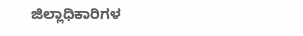ಜಿಲ್ಲಾಧಿಕಾರಿಗಳ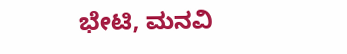ಭೇಟಿ, ಮನವಿ